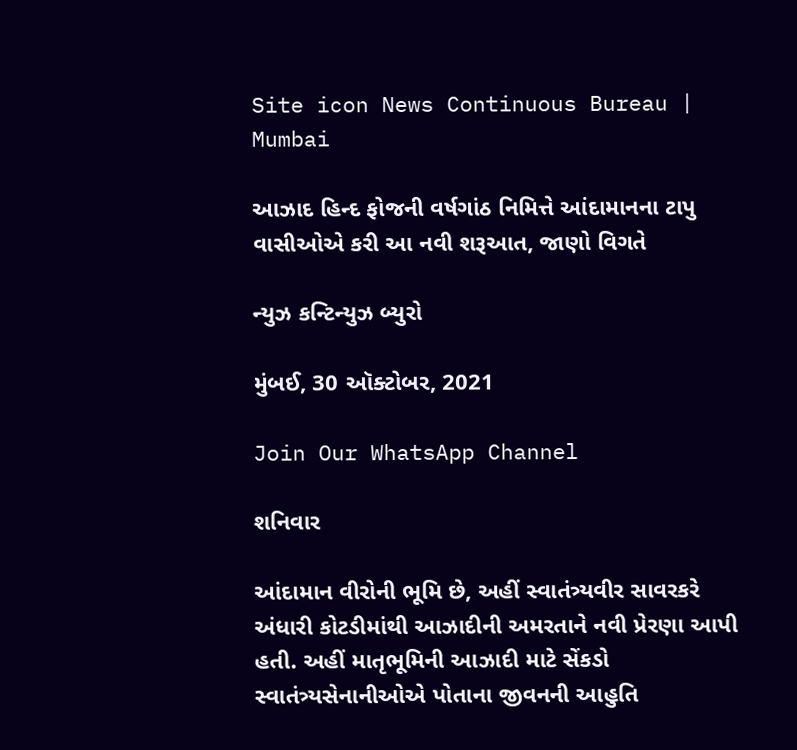Site icon News Continuous Bureau | Mumbai

આઝાદ હિન્દ ફોજની વર્ષગાંઠ નિમિત્તે આંદામાનના ટાપુ વાસીઓએ કરી આ નવી શરૂઆત, જાણો વિગતે

ન્યુઝ કન્ટિન્યુઝ બ્યુરો

મુંબઈ, 30 ઑક્ટોબર, 2021

Join Our WhatsApp Channel

શનિવાર

આંદામાન વીરોની ભૂમિ છે, અહીં સ્વાતંત્ર્યવીર સાવરકરે અંધારી કોટડીમાંથી આઝાદીની અમરતાને નવી પ્રેરણા આપી હતી. અહીં માતૃભૂમિની આઝાદી માટે સેંકડો સ્વાતંત્ર્યસેનાનીઓએ પોતાના જીવનની આહુતિ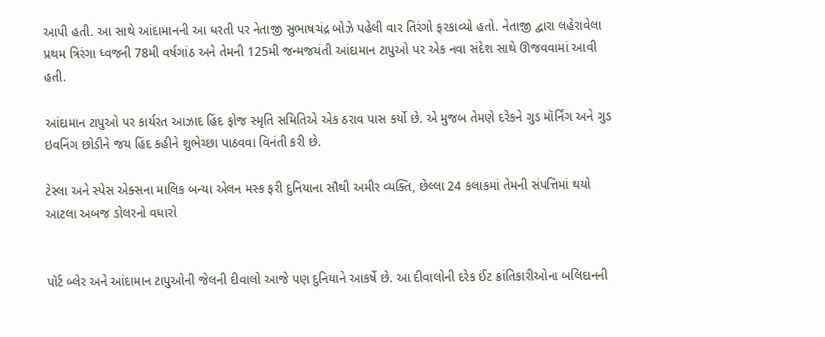આપી હતી. આ સાથે આંદામાનની આ ધરતી પર નેતાજી સુભાષચંદ્ર બોઝે પહેલી વાર તિરંગો ફરકાવ્યો હતો. નેતાજી દ્વારા લહેરાવેલા પ્રથમ ત્રિરંગા ધ્વજની 78મી વર્ષગાંઠ અને તેમની 125મી જન્મજયંતી આંદામાન ટાપુઓ પર એક નવા સંદેશ સાથે ઊજવવામાં આવી હતી.

આંદામાન ટાપુઓ પર કાર્યરત આઝાદ હિંદ ફોજ સ્મૃતિ સમિતિએ એક ઠરાવ પાસ કર્યો છે. એ મુજબ તેમણે દરેકને ગુડ મૉર્નિંગ અને ગુડ ઇવનિંગ છોડીને જય હિંદ કહીને શુભેચ્છા પાઠવવા વિનંતી કરી છે.

ટેસ્લા અને સ્પેસ એક્સના માલિક બન્યા એલન મસ્ક ફરી દુનિયાના સૌથી અમીર વ્યક્તિ, છેલ્લા 24 કલાકમાં તેમની સંપત્તિમાં થયો આટલા અબજ ડોલરનો વધારો


પૉર્ટ બ્લેર અને આંદામાન ટાપુઓની જેલની દીવાલો આજે પણ દુનિયાને આકર્ષે છે. આ દીવાલોની દરેક ઈંટ ક્રાંતિકારીઓના બલિદાનની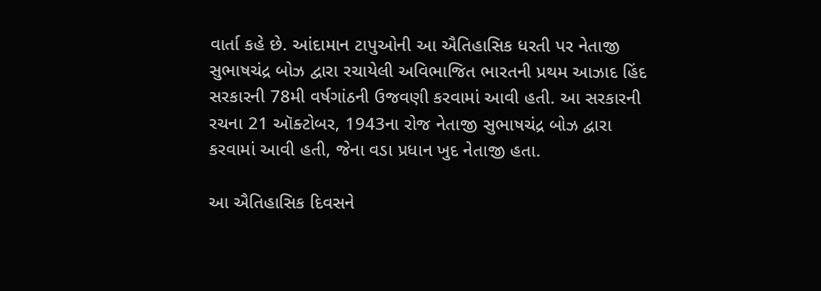વાર્તા કહે છે. આંદામાન ટાપુઓની આ ઐતિહાસિક ધરતી પર નેતાજી સુભાષચંદ્ર બોઝ દ્વારા રચાયેલી અવિભાજિત ભારતની પ્રથમ આઝાદ હિંદ સરકારની 78મી વર્ષગાંઠની ઉજવણી કરવામાં આવી હતી. આ સરકારની રચના 21 ઑક્ટોબર, 1943ના રોજ નેતાજી સુભાષચંદ્ર બોઝ દ્વારા કરવામાં આવી હતી, જેના વડા પ્રધાન ખુદ નેતાજી હતા.

આ ઐતિહાસિક દિવસને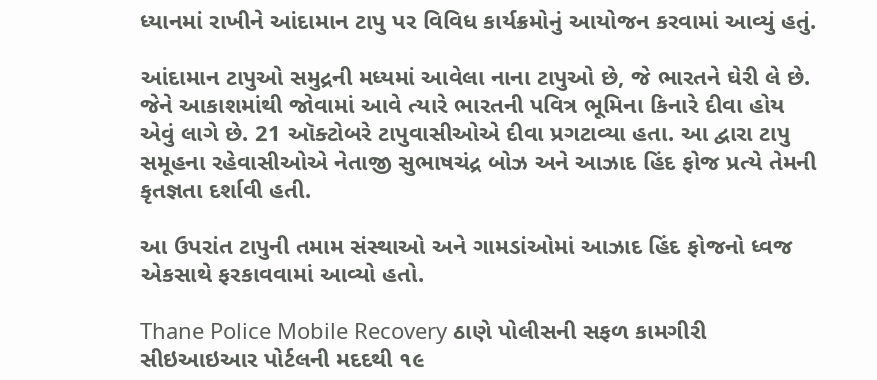ધ્યાનમાં રાખીને આંદામાન ટાપુ પર વિવિધ કાર્યક્રમોનું આયોજન કરવામાં આવ્યું હતું.

આંદામાન ટાપુઓ સમુદ્રની મધ્યમાં આવેલા નાના ટાપુઓ છે, જે ભારતને ઘેરી લે છે. જેને આકાશમાંથી જોવામાં આવે ત્યારે ભારતની પવિત્ર ભૂમિના કિનારે દીવા હોય એવું લાગે છે. 21 ઑક્ટોબરે ટાપુવાસીઓએ દીવા પ્રગટાવ્યા હતા. આ દ્વારા ટાપુ સમૂહના રહેવાસીઓએ નેતાજી સુભાષચંદ્ર બોઝ અને આઝાદ હિંદ ફોજ પ્રત્યે તેમની કૃતજ્ઞતા દર્શાવી હતી.

આ ઉપરાંત ટાપુની તમામ સંસ્થાઓ અને ગામડાંઓમાં આઝાદ હિંદ ફોજનો ધ્વજ એકસાથે ફરકાવવામાં આવ્યો હતો.

Thane Police Mobile Recovery ઠાણે પોલીસની સફળ કામગીરી સીઇઆઇઆર પોર્ટલની મદદથી ૧૯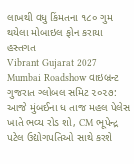લાખથી વધુ કિંમતના ૧૮૦ ગુમ થયેલા મોબાઇલ ફોન કરાયા હસ્તગત
Vibrant Gujarat 2027 Mumbai Roadshow વાઇબ્રન્ટ ગુજરાત ગ્લોબલ સમિટ ૨૦૨૭: આજે મુંબઈના ધ તાજ મહલ પેલેસ ખાતે ભવ્ય રોડ શો, CM ભૂપેન્દ્ર પટેલ ઉદ્યોગપતિઓ સાથે કરશે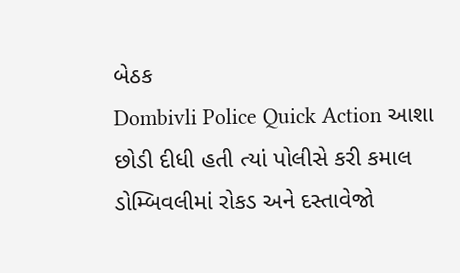બેઠક
Dombivli Police Quick Action આશા છોડી દીધી હતી ત્યાં પોલીસે કરી કમાલ ડોમ્બિવલીમાં રોકડ અને દસ્તાવેજો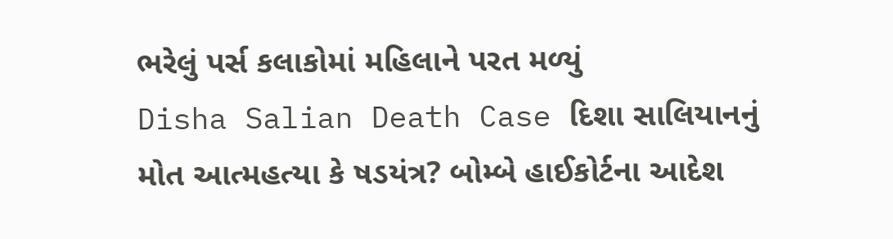ભરેલું પર્સ કલાકોમાં મહિલાને પરત મળ્યું
Disha Salian Death Case દિશા સાલિયાનનું મોત આત્મહત્યા કે ષડયંત્ર? બોમ્બે હાઈકોર્ટના આદેશ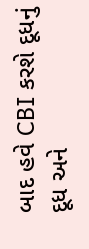બાદ હવે CBI કરશે દૂધનું દૂધ અને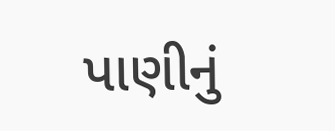પાણીનું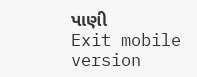પાણી
Exit mobile version